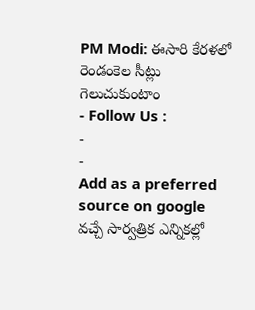PM Modi: ఈసారి కేరళలో రెండంకెల సీట్లు గెలుచుకుంటాం
- Follow Us :
-
-
Add as a preferred
source on google
వచ్చే సార్వత్రిక ఎన్నికల్లో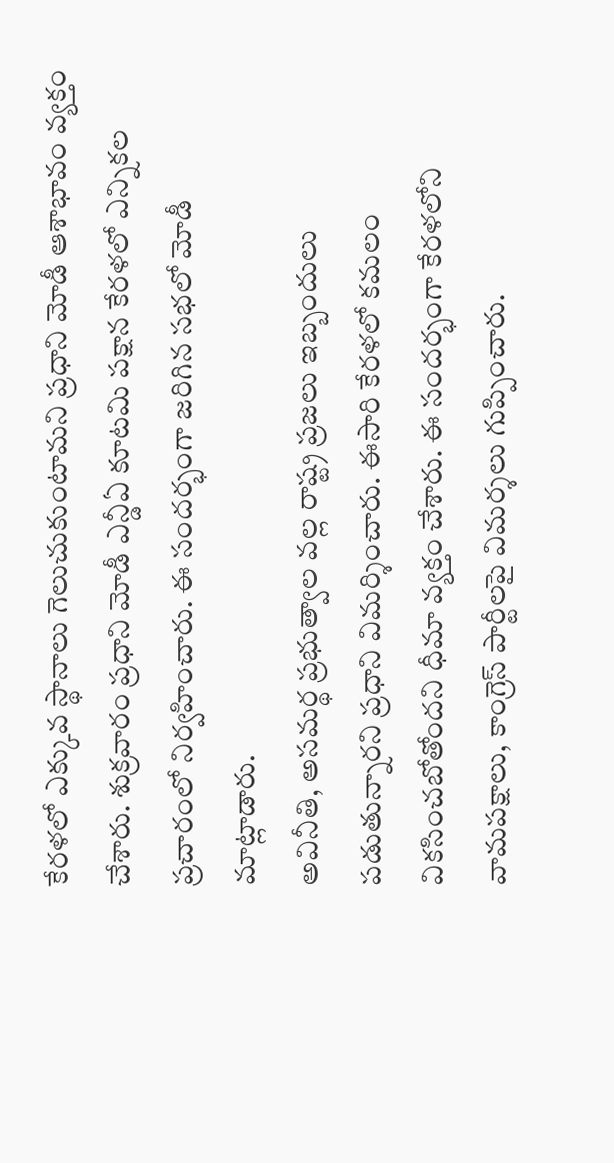కేరళలో ఎక్కువ స్థానాలు గెలుచుకుంటామని ప్రధాని మోడీ ఆశాభావం వ్యక్తం చేశారు. శుక్రవారం ప్రధాని మోడీ ఎన్డీఏ కూటమి పక్షాన కేరళలో ఎన్నికల ప్రచారంలో నిర్వహించారు. ఈ సందర్భంగా జరిగిన సభలో మోడీ మాట్లాడారు.
అవినీతి, అసమర్థ ప్రభుత్వాల వల్ల రాష్ట్ర ప్రజలు ఇబ్బందులు పడుతున్నారని ప్రధాని విమర్శించారు. ఈసారి కేరళలో కమలం వికసించబోతోందని ధీమా వ్యక్తం చేశారు. ఈ సందర్భంగా కేరళలోని వామపక్షాలు, కాంగ్రెస్ పార్టీలపై విమర్శలు గుప్పించారు.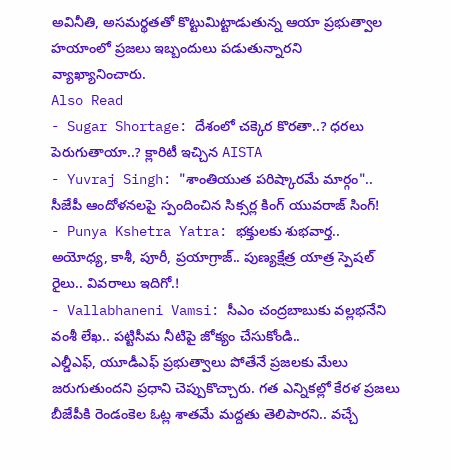అవినీతి, అసమర్థతతో కొట్టుమిట్టాడుతున్న ఆయా ప్రభుత్వాల హయాంలో ప్రజలు ఇబ్బందులు పడుతున్నారని వ్యాఖ్యానించారు.
Also Read
- Sugar Shortage: దేశంలో చక్కెర కొరతా..? ధరలు పెరుగుతాయా..? క్లారిటీ ఇచ్చిన AISTA
- Yuvraj Singh: "శాంతియుత పరిష్కారమే మార్గం".. సీజేపీ ఆందోళనలపై స్పందించిన సిక్సర్ల కింగ్ యువరాజ్ సింగ్!
- Punya Kshetra Yatra: భక్తులకు శుభవార్త.. అయోధ్య, కాశీ, పూరీ, ప్రయాగ్రాజ్.. పుణ్యక్షేత్ర యాత్ర స్పెషల్ రైలు.. వివరాలు ఇదిగో.!
- Vallabhaneni Vamsi: సీఎం చంద్రబాబుకు వల్లభనేని వంశీ లేఖ.. పట్టిసీమ నీటిపై జోక్యం చేసుకోండి..
ఎల్డీఎఫ్, యూడీఎఫ్ ప్రభుత్వాలు పోతేనే ప్రజలకు మేలు జరుగుతుందని ప్రధాని చెప్పుకొచ్చారు. గత ఎన్నికల్లో కేరళ ప్రజలు బీజేపీకి రెండంకెల ఓట్ల శాతమే మద్దతు తెలిపారని.. వచ్చే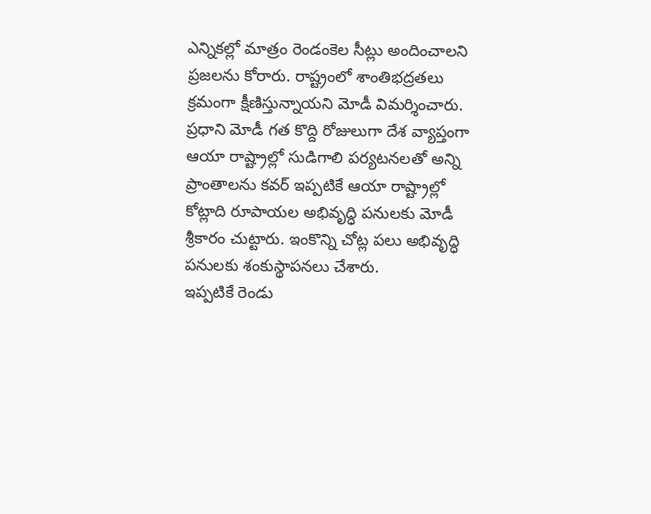ఎన్నికల్లో మాత్రం రెండంకెల సీట్లు అందించాలని ప్రజలను కోరారు. రాష్ట్రంలో శాంతిభద్రతలు క్రమంగా క్షీణిస్తున్నాయని మోడీ విమర్శించారు.
ప్రధాని మోడీ గత కొద్ది రోజులుగా దేశ వ్యాప్తంగా ఆయా రాష్ట్రాల్లో సుడిగాలి పర్యటనలతో అన్ని ప్రాంతాలను కవర్ ఇప్పటికే ఆయా రాష్ట్రాల్లో కోట్లాది రూపాయల అభివృద్ధి పనులకు మోడీ శ్రీకారం చుట్టారు. ఇంకొన్ని చోట్ల పలు అభివృద్ధి పనులకు శంకుస్థాపనలు చేశారు.
ఇప్పటికే రెండు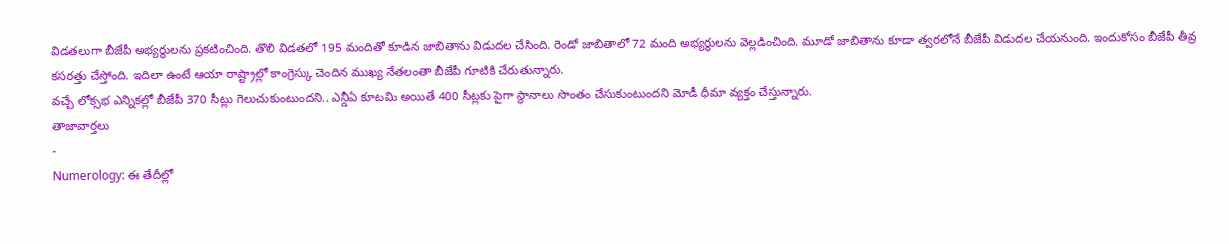విడతలుగా బీజేపీ అభ్యర్థులను ప్రకటించింది. తొలి విడతలో 195 మందితో కూడిన జాబితాను విడుదల చేసింది. రెండో జాబితాలో 72 మంది అభ్యర్థులను వెల్లడించింది. మూడో జాబితాను కూడా త్వరలోనే బీజేపీ విడుదల చేయనుంది. ఇందుకోసం బీజేపీ తీవ్ర కసరత్తు చేస్తోంది. ఇదిలా ఉంటే ఆయా రాష్ట్రాల్లో కాంగ్రెస్కు చెందిన ముఖ్య నేతలంతా బీజేపీ గూటికి చేరుతున్నారు.
వచ్చే లోక్సభ ఎన్నికల్లో బీజేపీ 370 సీట్లు గెలుచుకుంటుందని.. ఎన్డీఏ కూటమి అయితే 400 సీట్లకు పైగా స్థానాలు సొంతం చేసుకుంటుందని మోడీ ధీమా వ్యక్తం చేస్తున్నారు.
తాజావార్తలు
-
Numerology: ఈ తేదీల్లో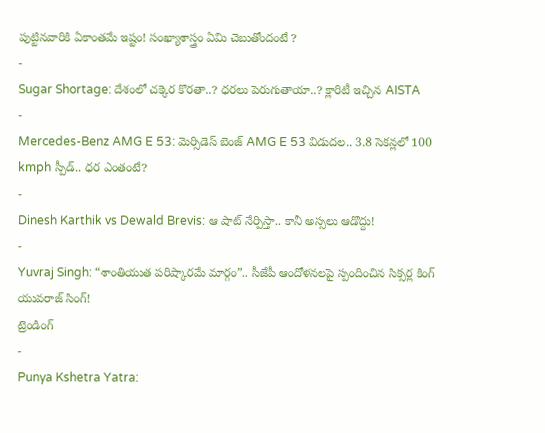పుట్టినవారికి ఏకాంతమే ఇష్టం! సంఖ్యాశాస్త్రం ఏమి చెబుతోందంటే ?
-
Sugar Shortage: దేశంలో చక్కెర కొరతా..? ధరలు పెరుగుతాయా..? క్లారిటీ ఇచ్చిన AISTA
-
Mercedes-Benz AMG E 53: మెర్సిడెస్ బెంజ్ AMG E 53 విడుదల.. 3.8 సెకన్లలో 100 kmph స్పీడ్.. ధర ఎంతంటే?
-
Dinesh Karthik vs Dewald Brevis: ఆ షాట్ నేర్పిస్తా.. కానీ అస్సలు ఆడొద్దు!
-
Yuvraj Singh: “శాంతియుత పరిష్కారమే మార్గం”.. సీజేపీ ఆందోళనలపై స్పందించిన సిక్సర్ల కింగ్ యువరాజ్ సింగ్!
ట్రెండింగ్
-
Punya Kshetra Yatra: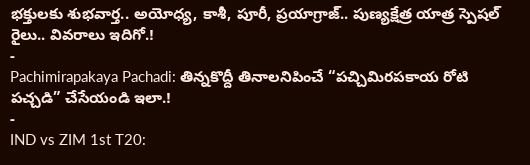భక్తులకు శుభవార్త.. అయోధ్య, కాశీ, పూరీ, ప్రయాగ్రాజ్.. పుణ్యక్షేత్ర యాత్ర స్పెషల్ రైలు.. వివరాలు ఇదిగో.!
-
Pachimirapakaya Pachadi: తిన్నకొద్దీ తినాలనిపించే “పచ్చిమిరపకాయ రోటి పచ్చడి” చేసేయండి ఇలా.!
-
IND vs ZIM 1st T20: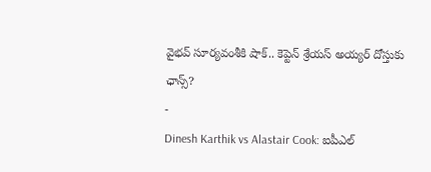వైభవ్ సూర్యవంశీకి షాక్.. కెప్టెన్ శ్రేయస్ అయ్యర్ దోస్తుకు ఛాన్స్?
-
Dinesh Karthik vs Alastair Cook: ఐపీఎల్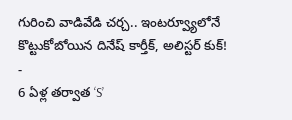గురించి వాడివేడి చర్చ.. ఇంటర్వ్యూలోనే కొట్టుకోబోయిన దినేష్ కార్తీక్, అలిస్టర్ కుక్!
-
6 ఏళ్ల తర్వాత ‘S’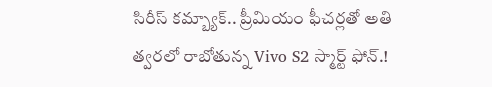సిరీస్ కమ్బ్యాక్.. ప్రీమియం ఫీచర్లతో అతి త్వరలో రాబోతున్న Vivo S2 స్మార్ట్ ఫోన్.!